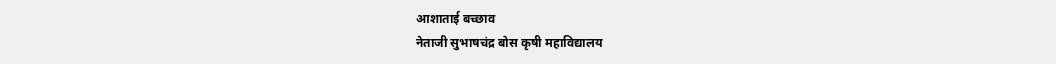आशाताई बच्छाव
नेताजी सुभाषचंद्र बोस कृषी महाविद्यालय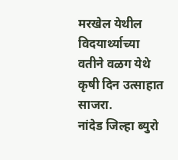मरखेल येथील विदयार्थ्याच्या वतीने वळग येथे कृषी दिन उत्साहात साजरा.
नांदेड जिल्हा ब्युरो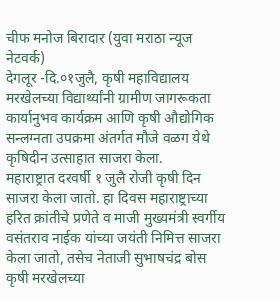चीफ मनोज बिरादार (युवा मराठा न्यूज नेटवर्क)
देगलूर -दि.०१जुलै, कृषी महाविद्यालय मरखेलच्या विद्यार्थ्यांनी ग्रामीण जागरूकता कार्यानुभव कार्यक्रम आणि कृषी औद्योगिक सन्लग्नता उपक्रमा अंतर्गत मौजे वळग येथे कृषिदीन उत्साहात साजरा केला.
महाराष्ट्रात दरवर्षी १ जुलै रोजी कृषी दिन साजरा केला जातो. हा दिवस महाराष्ट्राच्या हरित क्रांतीचे प्रणेते व माजी मुख्यमंत्री स्वर्गीय वसंतराव नाईक यांच्या जयंती निमित्त साजरा केला जातो, तसेच नेताजी सुभाषचंद्र बोस कृषी मरखेलच्या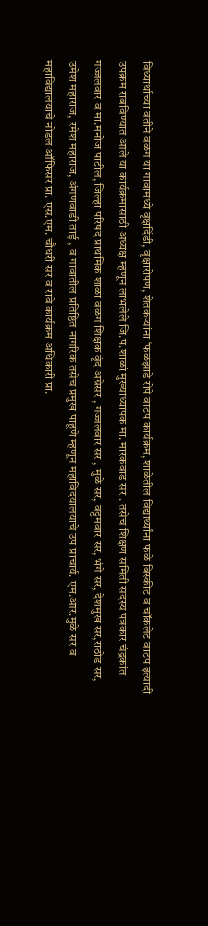विध्यार्थाच्या वतीने वळग या गावामध्ये वृक्षदिंडी, वृक्षारोपण, शेतकऱ्यांना ‘फळझाडे रोपे वाटप कार्यक्रम, शाळेतील विद्यार्थ्यांना फळे बिस्कीट व चॉकलेट वाटप इत्यादी उपक्रम राबविण्यात आले या कार्यक्रमासाठी अध्यक्ष म्हणून लाभलेले जि.प.शाळां मुख्याध्यापक मा. मारकवाड सर . तसेच शिक्षण समिती सदस्य पत्रकार चंद्रकांत गज्जलवार व मा.मनोज पाटील, जिल्हा परिषद प्राथमिक शाळा वळग शिक्षक वृंद अग्रेसर , गज्जलवार सर , मुळे सर, वट्टमवार सर, भंगे सर, देशमुख सर,राठोड सर, उमेश महाराज, रमेश महाराज, अंगणवाडी ताई , व गावातील प्रतिष्ठित नागरिक तसेच प्रमुख पाहूणे म्हणून महाविदयालयाचे उप प्राचार्य. एम.आर.मुळे सर व महाविद्यालयाचे नोडल ऑफिसर प्रा. एस.एम. चौधरी सर व रावे कार्यक्रम अधिकारी प्रा.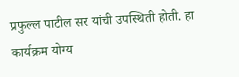प्रफुल्ल पाटील सर यांची उपस्थिती होती. हा कार्यक्रम योग्य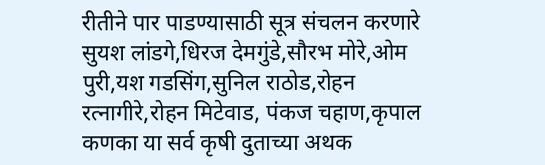रीतीने पार पाडण्यासाठी सूत्र संचलन करणारे सुयश लांडगे,धिरज देमगुंडे,सौरभ मोरे,ओम पुरी,यश गडसिंग,सुनिल राठोड,रोहन रत्नागीरे,रोहन मिटेवाड, पंकज चहाण,कृपाल कणका या सर्व कृषी दुताच्या अथक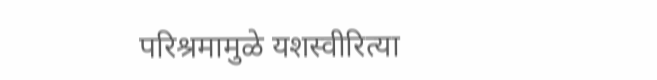परिश्रमामुळे यशस्वीरित्या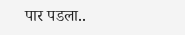पार पडला..